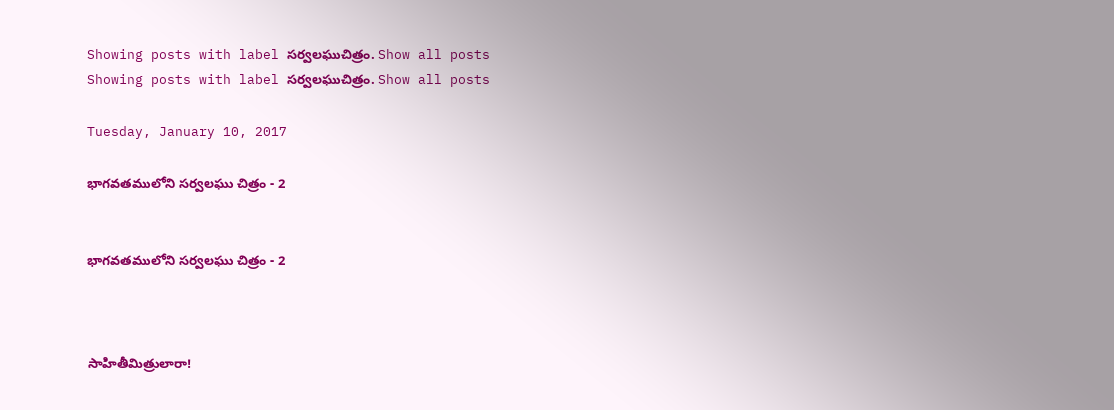Showing posts with label సర్వలఘుచిత్రం. Show all posts
Showing posts with label సర్వలఘుచిత్రం. Show all posts

Tuesday, January 10, 2017

భాగవతములోని సర్వలఘు చిత్రం - 2


భాగవతములోని సర్వలఘు చిత్రం - 2



సాహితీమిత్రులారా!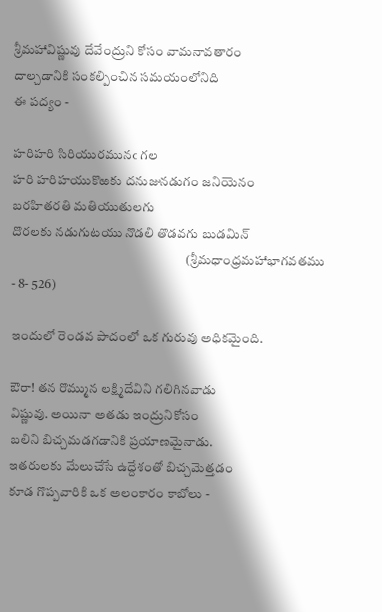శ్రీమహావిష్ణువు దేవేంద్రుని కోసం వామనావతారం
దాల్చడానికి సంకల్పించిన సమయంలోనిది
ఈ పద్యం -

హరిహరి సిరియురమునఁ గల
హరి హరిహయుకొఱకు దనుజునడుగం జనియెనం
బరహితరతి మతియుతులగు
దొరలకు నడుగుటయు నొడలి తొడవగు బుడమిన్
                                                                  (శ్రీమధాంధ్రమహాభాగవతము - 8- 526)

ఇందులో రెండవ పాదంలో ఒక గురువు అధికమైంది.

ఔరా! తన రొమ్మున లక్ష్మిదేవిని గలిగినవాడు
విష్ణువు. అయినా అతడు ఇంద్రునికోసం
బలిని బిచ్చమడగడానికి ప్రయాణమైనాడు.
ఇతరులకు మేలుచేసే ఉద్దేశంతో బిచ్చమెత్తడం
కూడ గొప్పవారికి ఒక అలంకారం కాబోలు -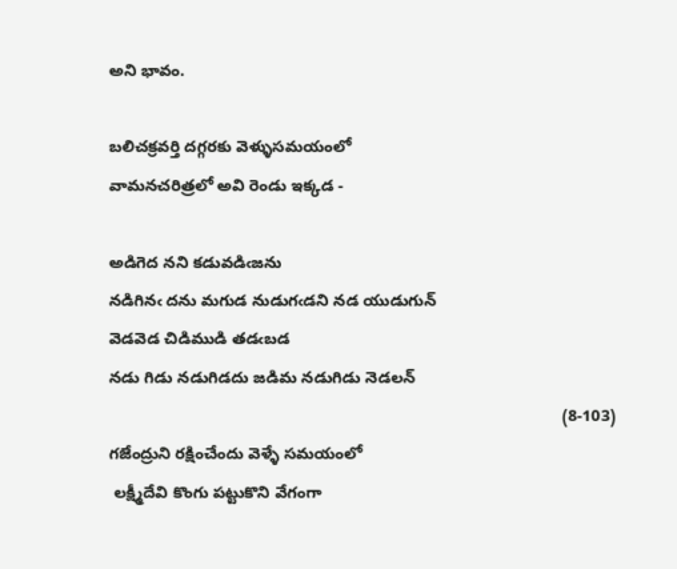అని భావం.

బలిచక్రవర్తి దగ్గరకు వెళ్ళుసమయంలో
వామనచరిత్రలో అవి రెండు ఇక్కడ -

అడిగెద నని కడువడిఁజను
నడిగినఁ దను మగుడ నుడుగఁడని నడ యుడుగున్
వెడవెడ చిడిముడి తడఁబడ
నడు గిడు నడుగిడదు జడిమ నడుగిడు నెడలన్
                                                                                                    (8-103)
గజేంద్రుని రక్షించేందు వెళ్ళే సమయంలో
 లక్ష్మీదేవి కొంగు పట్టుకొని వేగంగా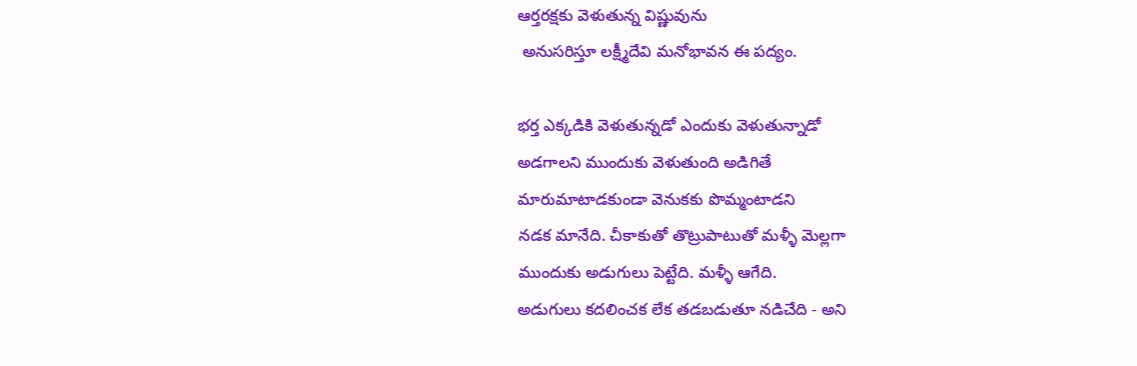ఆర్తరక్షకు వెళుతున్న విష్ణువును
 అనుసరిస్తూ లక్ష్మీదేవి మనోభావన ఈ పద్యం.

భర్త ఎక్కడికి వెళుతున్నడో ఎందుకు వెళుతున్నాడో
అడగాలని ముందుకు వెళుతుంది అడిగితే
మారుమాటాడకుండా వెనుకకు పొమ్మంటాడని
నడక మానేది. చీకాకుతో తొట్రుపాటుతో మళ్ళీ మెల్లగా
ముందుకు అడుగులు పెట్టేది. మళ్ళీ ఆగేది.
అడుగులు కదలించక లేక తడబడుతూ నడిచేది - అని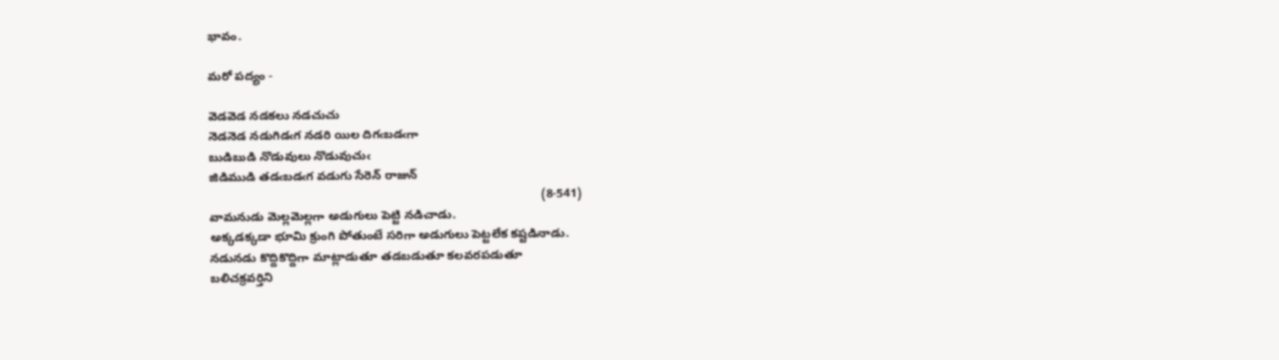భావం.

మరో పద్యం -

వెడవెడ నడకలు నడచుచు
నెడనెడ నడుగిడఁగ నడరి యిల దిగఁబడఁగా
బుడిబుడి నొడువులు నొడువుచుఁ
జిడిముడి తడఁబడఁగ వడుగు సేరెన్ రాజున్
                                                                                                  (8-541)
వామనుడు మెల్లమెల్లగా అడుగులు పెట్టి నడిచాడు.
అక్కడక్కడా భూమి క్రుంగి పోతుంటే సరిగా అడుగులు పెట్టలేక కష్టడినాడు.
నడునడు కొద్దికొద్దిగా మాట్లాడుతూ తడబడుతూ కలవరపడుతూ
బలిచక్రవర్తిని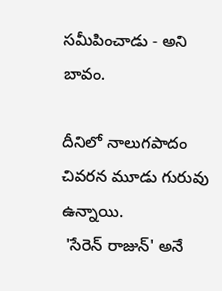సమీపించాడు - అని బావం.

దీనిలో నాలుగపాదం చివరన మూడు గురువు  ఉన్నాయి.
 'సేరెన్ రాజున్' అనే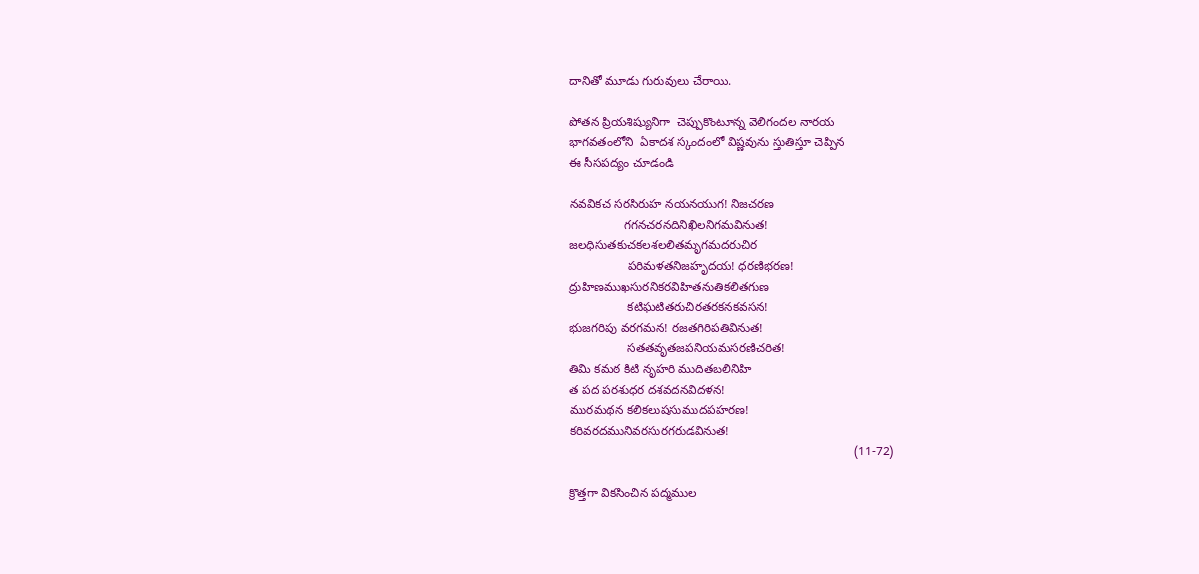దానితో మూడు గురువులు చేరాయి.

పోతన ప్రియశిష్యునిగా  చెప్పుకొంటూన్న వెలిగందల నారయ
భాగవతంలోని  ఏకాదశ స్కందంలో విష్ణవును స్తుతిస్తూ చెప్పిన
ఈ సీసపద్యం చూడండి

నవవికచ సరసిరుహ నయనయుగ! నిజచరణ
                గగనచరనదినిఖిలనిగమవినుత!
జలధిసుతకుచకలశలలితమృగమదరుచిర
                 పరిమళతనిజహృదయ! ధరణిభరణ!
ద్రుహిణముఖసురనికరవిహితనుతికలితగుణ
                 కటిఘటితరుచిరతరకనకవసన!
భుజగరిపు వరగమన! రజతగిరిపతివినుత!
                 సతతవృతజపనియమసరణిచరిత!
తిమి కమఠ కిటి నృహరి ముదితబలినిహి
త పద పరశుధర దశవదనవిదళన!
మురమథన కలికలుషసుముదపహరణ!
కరివరదమునివరసురగరుడవినుత!
                                                                                    (11-72)

క్రొత్తగా వికసించిన పద్మముల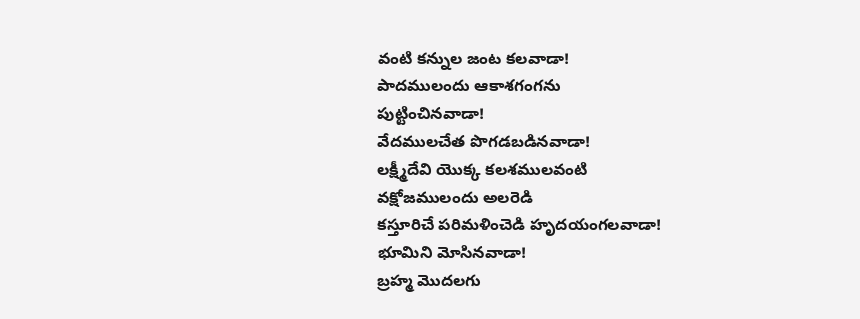వంటి కన్నుల జంట కలవాడా!
పాదములందు ఆకాశగంగను
పుట్టించినవాడా!
వేదములచేత పొగడబడినవాడా!
లక్ష్మీదేవి యొక్క కలశములవంటి
వక్షోజములందు అలరెడి
కస్తూరిచే పరిమళించెడి హృదయంగలవాడా!
భూమిని మోసినవాడా!
బ్రహ్మ మొదలగు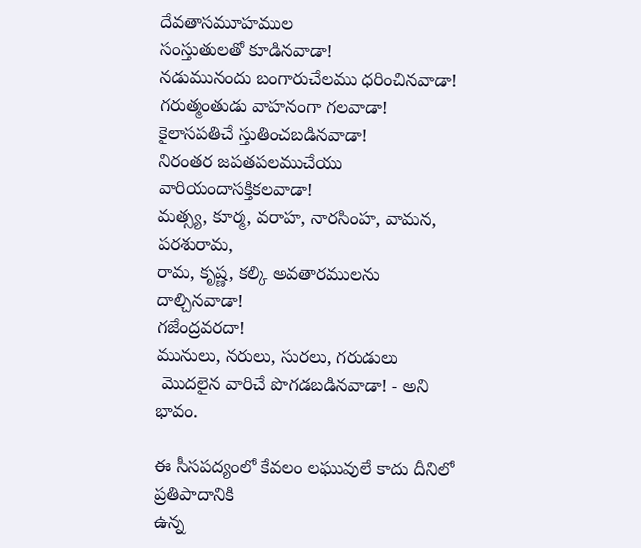దేవతాసమూహముల
సంస్తుతులతో కూడినవాడా!
నడుమునందు బంగారుచేలము ధరించినవాడా!
గరుత్మంతుడు వాహనంగా గలవాడా!
కైలాసపతిచే స్తుతించబడినవాడా!
నిరంతర జపతపలముచేయు వారియందాసక్తికలవాడా!
మత్స్య, కూర్మ, వరాహ, నారసింహ, వామన, పరశురామ,
రామ, కృష్ణ, కల్కి అవతారములను దాల్చినవాడా!
గజేంద్రవరదా!
మునులు, నరులు, సురలు, గరుడులు
 మొదలైన వారిచే పొగడబడినవాడా! - అని భావం.

ఈ సీసపద్యంలో కేవలం లఘువులే కాదు దీనిలో ప్రతిపాదానికి
ఉన్న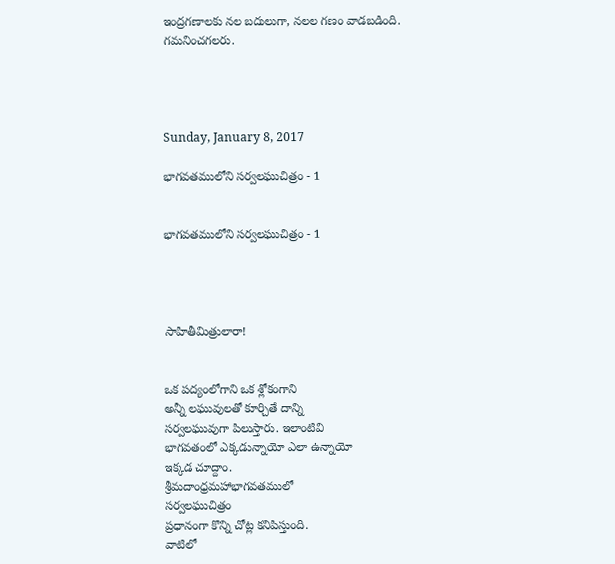ఇంద్రగణాలకు నల బదులుగా, నలల గణం వాడబడింది.
గమనించగలరు.




Sunday, January 8, 2017

భాగవతములోని సర్వలఘుచిత్రం - 1


భాగవతములోని సర్వలఘుచిత్రం - 1




సాహితీమిత్రులారా!


ఒక పద్యంలోగాని ఒక శ్లోకంగాని
అన్నీ లఘువులతో కూర్చితే దాన్ని
సర్వలఘువుగా పిలుస్తారు. ఇలాంటివి
భాగవతంలో ఎక్కడున్నాయో ఎలా ఉన్నాయో
ఇక్కడ చూద్దాం.
శ్రీమదాంధ్రమహాభాగవతములో
సర్వలఘుచిత్రం
ప్రధానంగా కొన్ని చోట్ల కనిపిస్తుంది.
వాటిలో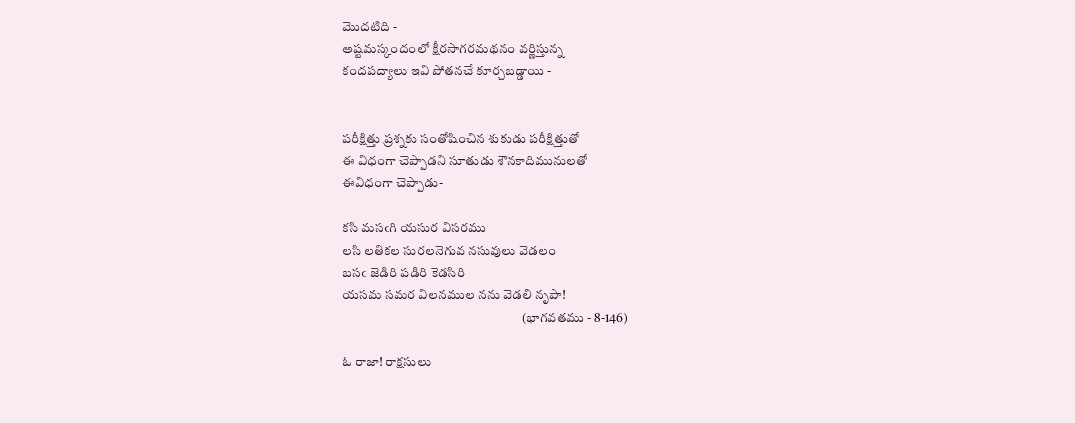మొదటిది -
అష్టమస్కందంలో క్షీరసాగరమథనం వర్ణిస్తున్న
కందపద్యాలు ఇవి పోతనచే కూర్చబడ్డాయి -


పరీక్షిత్తు ప్రశ్నకు సంతోషించిన శుకుడు పరీక్షిత్తుతో
ఈ విధంగా చెప్పాడని సూతుడు శౌనకాదిమునులతో
ఈవిధంగా చెప్పాడు-

కసి మసఁగి యసుర విసరము
లసి లతికల సురలనెగువ నసువులు వెడలం
బసఁ జెడిరి పడిరి కెడసిరి
యసమ సమర విలనముల నను వెడలి నృపా!
                                                                    (భాగవతము - 8-146)

ఓ రాజా! రాక్షసులు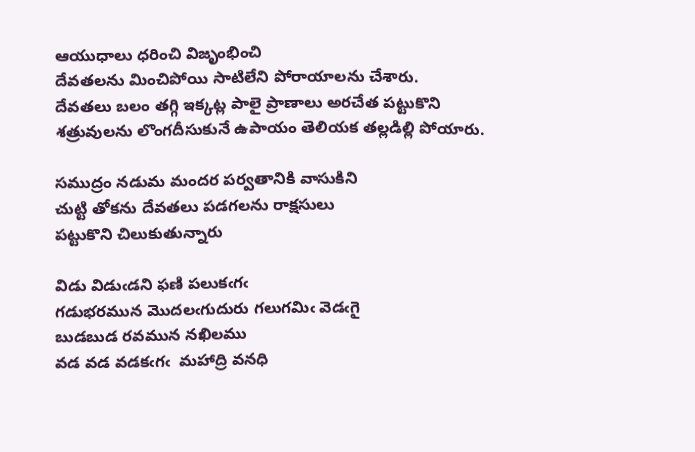ఆయుధాలు ధరించి విజృంభించి
దేవతలను మించిపోయి సాటిలేని పోరాయాలను చేశారు.
దేవతలు బలం తగ్గి ఇక్కట్ల పాలై ప్రాణాలు అరచేత పట్టుకొని
శత్రువులను లొంగదీసుకునే ఉపాయం తెలియక తల్లడిల్లి పోయారు.

సముద్రం నడుమ మందర పర్వతానికి వాసుకిని
చుట్టి తోకను దేవతలు పడగలను రాక్షసులు
పట్టుకొని చిలుకుతున్నారు

విడు విడుఁడని ఫణి పలుకఁగఁ
గడుభరమున మొదలఁగుదురు గలుగమిఁ వెడఁగై
బుడబుడ రవమున నఖిలము
వడ వడ వడకఁగఁ  మహాద్రి వనధి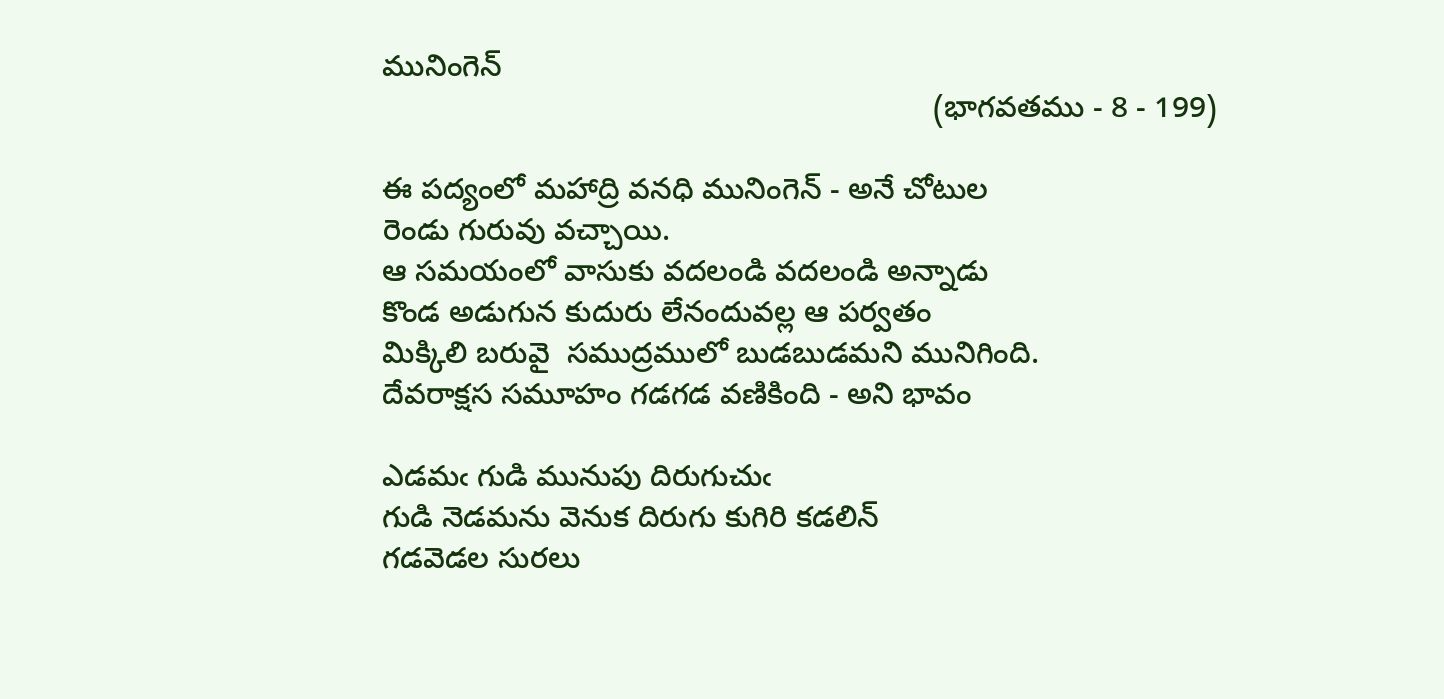మునింగెన్
                                                                 (భాగవతము - 8 - 199)

ఈ పద్యంలో మహాద్రి వనధి మునింగెన్ - అనే చోటుల
రెండు గురువు వచ్చాయి.
ఆ సమయంలో వాసుకు వదలండి వదలండి అన్నాడు
కొండ అడుగున కుదురు లేనందువల్ల ఆ పర్వతం
మిక్కిలి బరువై  సముద్రములో బుడబుడమని మునిగింది.
దేవరాక్షస సమూహం గడగడ వణికింది - అని భావం

ఎడమఁ గుడి మునుపు దిరుగుచుఁ
గుడి నెడమను వెనుక దిరుగు కుగిరి కడలిన్
గడవెడల సురలు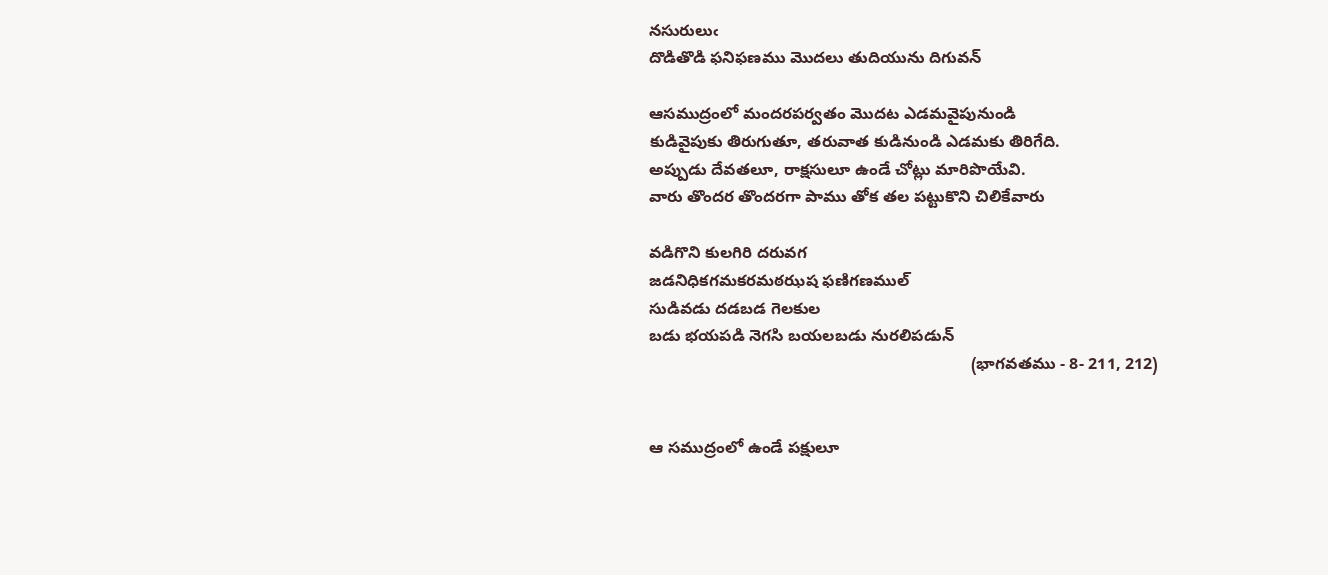నసురులుఁ
దొడితొడి ఫనిఫణము మొదలు తుదియును దిగువన్

ఆసముద్రంలో మందరపర్వతం మొదట ఎడమవైపునుండి
కుడివైపుకు తిరుగుతూ, తరువాత కుడినుండి ఎడమకు తిరిగేది.
అప్పుడు దేవతలూ, రాక్షసులూ ఉండే చోట్లు మారిపొయేవి.
వారు తొందర తొందరగా పాము తోక తల పట్టుకొని చిలికేవారు

వడిగొని కులగిరి దరువగ
జడనిధికగమకరమఠఝష ఫణిగణముల్
సుడివడు దడబడ గెలకుల
బడు భయపడి నెగసి బయలబడు నురలిపడున్
                                                                       (భాగవతము - 8- 211, 212)


ఆ సముద్రంలో ఉండే పక్షులూ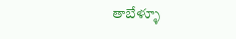తాబేళ్ళూ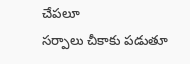చేపలూ
సర్పాలు చీకాకు పడుతూ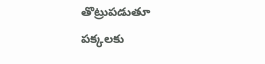తొట్రుపడుతూ
పక్కలకు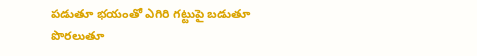పడుతూ భయంతో ఎగిరి గట్టుపై బడుతూ
పొరలుతూ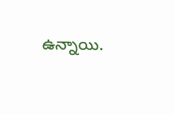ఉన్నాయి.